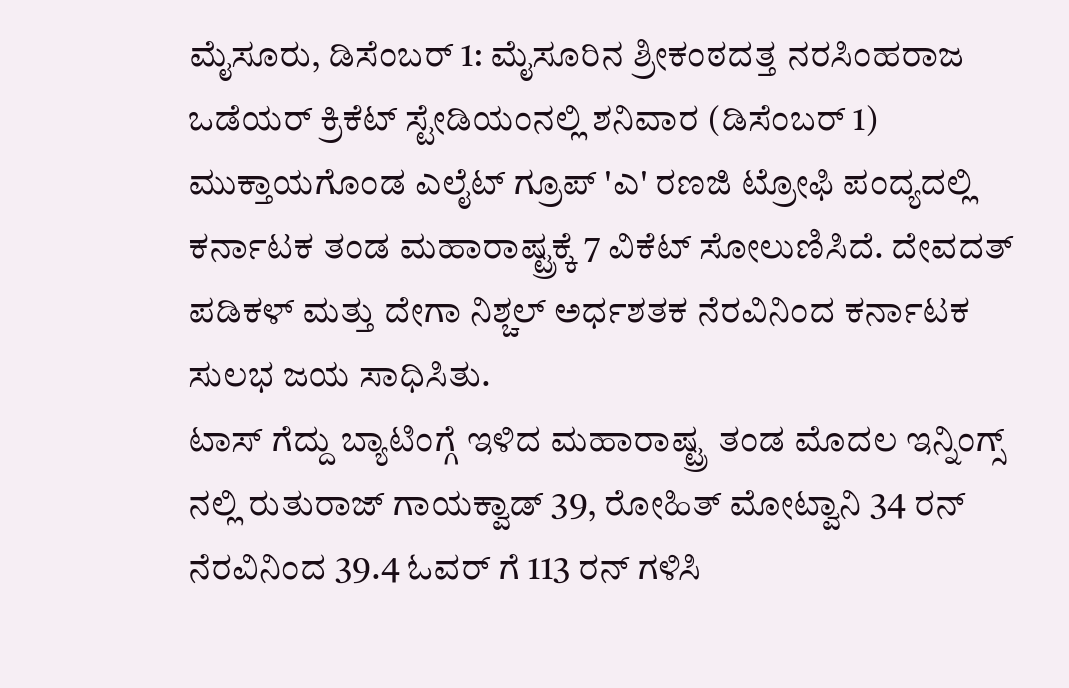ಮೈಸೂರು, ಡಿಸೆಂಬರ್ 1: ಮೈಸೂರಿನ ಶ್ರೀಕಂಠದತ್ತ ನರಸಿಂಹರಾಜ ಒಡೆಯರ್ ಕ್ರಿಕೆಟ್ ಸ್ಟೇಡಿಯಂನಲ್ಲಿ ಶನಿವಾರ (ಡಿಸೆಂಬರ್ 1) ಮುಕ್ತಾಯಗೊಂಡ ಎಲೈಟ್ ಗ್ರೂಪ್ 'ಎ' ರಣಜಿ ಟ್ರೋಫಿ ಪಂದ್ಯದಲ್ಲಿ ಕರ್ನಾಟಕ ತಂಡ ಮಹಾರಾಷ್ಟ್ರಕ್ಕೆ 7 ವಿಕೆಟ್ ಸೋಲುಣಿಸಿದೆ. ದೇವದತ್ ಪಡಿಕಳ್ ಮತ್ತು ದೇಗಾ ನಿಶ್ಚಲ್ ಅರ್ಧಶತಕ ನೆರವಿನಿಂದ ಕರ್ನಾಟಕ ಸುಲಭ ಜಯ ಸಾಧಿಸಿತು.
ಟಾಸ್ ಗೆದ್ದು ಬ್ಯಾಟಿಂಗ್ಗೆ ಇಳಿದ ಮಹಾರಾಷ್ಟ್ರ ತಂಡ ಮೊದಲ ಇನ್ನಿಂಗ್ಸ್ ನಲ್ಲಿ ರುತುರಾಜ್ ಗಾಯಕ್ವಾಡ್ 39, ರೋಹಿತ್ ಮೋಟ್ವಾನಿ 34 ರನ್ ನೆರವಿನಿಂದ 39.4 ಓವರ್ ಗೆ 113 ರನ್ ಗಳಿಸಿ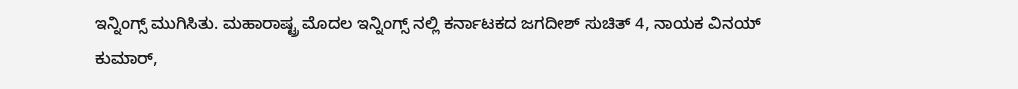ಇನ್ನಿಂಗ್ಸ್ ಮುಗಿಸಿತು. ಮಹಾರಾಷ್ಟ್ರ ಮೊದಲ ಇನ್ನಿಂಗ್ಸ್ ನಲ್ಲಿ ಕರ್ನಾಟಕದ ಜಗದೀಶ್ ಸುಚಿತ್ 4, ನಾಯಕ ವಿನಯ್ ಕುಮಾರ್,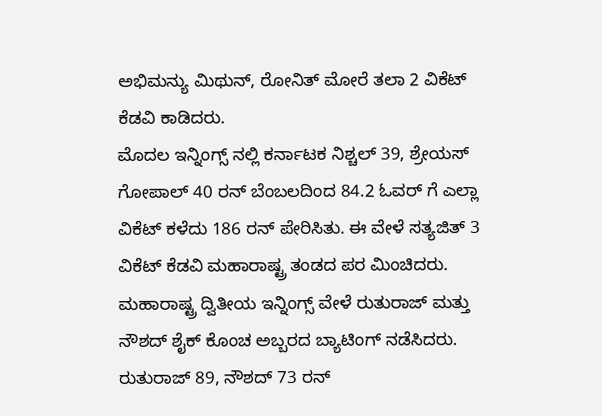ಅಭಿಮನ್ಯು ಮಿಥುನ್, ರೋನಿತ್ ಮೋರೆ ತಲಾ 2 ವಿಕೆಟ್ ಕೆಡವಿ ಕಾಡಿದರು.
ಮೊದಲ ಇನ್ನಿಂಗ್ಸ್ ನಲ್ಲಿ ಕರ್ನಾಟಕ ನಿಶ್ಚಲ್ 39, ಶ್ರೇಯಸ್ ಗೋಪಾಲ್ 40 ರನ್ ಬೆಂಬಲದಿಂದ 84.2 ಓವರ್ ಗೆ ಎಲ್ಲಾ ವಿಕೆಟ್ ಕಳೆದು 186 ರನ್ ಪೇರಿಸಿತು. ಈ ವೇಳೆ ಸತ್ಯಜಿತ್ 3 ವಿಕೆಟ್ ಕೆಡವಿ ಮಹಾರಾಷ್ಟ್ರ ತಂಡದ ಪರ ಮಿಂಚಿದರು.
ಮಹಾರಾಷ್ಟ್ರ ದ್ವಿತೀಯ ಇನ್ನಿಂಗ್ಸ್ ವೇಳೆ ರುತುರಾಜ್ ಮತ್ತು ನೌಶದ್ ಶೈಕ್ ಕೊಂಚ ಅಬ್ಬರದ ಬ್ಯಾಟಿಂಗ್ ನಡೆಸಿದರು. ರುತುರಾಜ್ 89, ನೌಶದ್ 73 ರನ್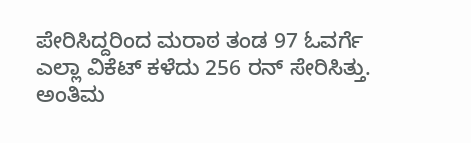ಪೇರಿಸಿದ್ದರಿಂದ ಮರಾಠ ತಂಡ 97 ಓವರ್ಗೆ ಎಲ್ಲಾ ವಿಕೆಟ್ ಕಳೆದು 256 ರನ್ ಸೇರಿಸಿತ್ತು.
ಅಂತಿಮ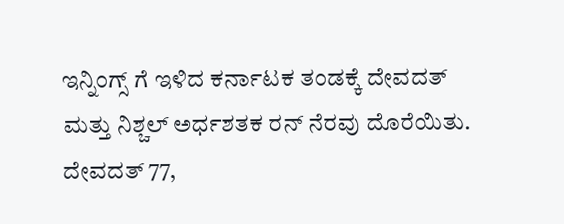ಇನ್ನಿಂಗ್ಸ್ ಗೆ ಇಳಿದ ಕರ್ನಾಟಕ ತಂಡಕ್ಕೆ ದೇವದತ್ ಮತ್ತು ನಿಶ್ಚಲ್ ಅರ್ಧಶತಕ ರನ್ ನೆರವು ದೊರೆಯಿತು. ದೇವದತ್ 77,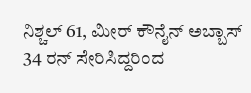ನಿಶ್ಚಲ್ 61, ಮೀರ್ ಕೌನೈನ್ ಅಬ್ಬಾಸ್ 34 ರನ್ ಸೇರಿಸಿದ್ದರಿಂದ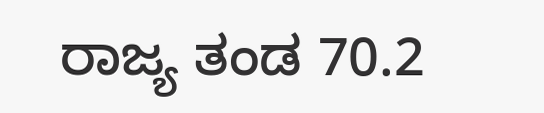ರಾಜ್ಯ ತಂಡ 70.2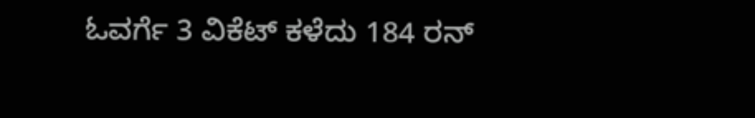ಓವರ್ಗೆ 3 ವಿಕೆಟ್ ಕಳೆದು 184 ರನ್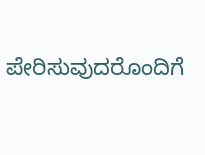ಪೇರಿಸುವುದರೊಂದಿಗೆ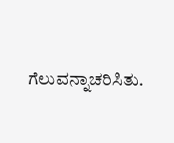ಗೆಲುವನ್ನಾಚರಿಸಿತು.